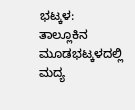ಭಟ್ಕಳ: ತಾಲ್ಲೂಕಿನ ಮೂಡಭಟ್ಕಳದಲ್ಲಿ ಮದ್ಯ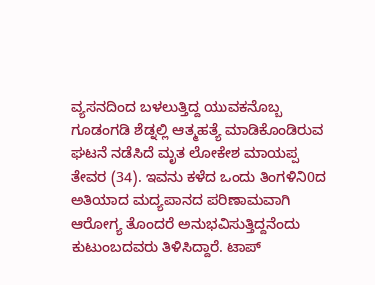ವ್ಯಸನದಿಂದ ಬಳಲುತ್ತಿದ್ದ ಯುವಕನೊಬ್ಬ ಗೂಡಂಗಡಿ ಶೆಡ್ನಲ್ಲಿ ಆತ್ಮಹತ್ಯೆ ಮಾಡಿಕೊಂಡಿರುವ ಘಟನೆ ನಡೆಸಿದೆ ಮೃತ ಲೋಕೇಶ ಮಾಯಪ್ಪ ತೇವರ (34). ಇವನು ಕಳೆದ ಒಂದು ತಿಂಗಳಿನಿ0ದ ಅತಿಯಾದ ಮದ್ಯಪಾನದ ಪರಿಣಾಮವಾಗಿ ಆರೋಗ್ಯ ತೊಂದರೆ ಅನುಭವಿಸುತ್ತಿದ್ದನೆಂದು ಕುಟುಂಬದವರು ತಿಳಿಸಿದ್ದಾರೆ. ಟಾಪ್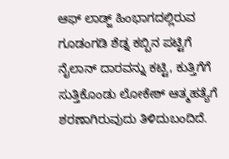ಆಫ್ ಲಾಡ್ಜ್ ಹಿಂಭಾಗದಲ್ಲಿರುವ ಗೂಡಂಗಡಿ ಶೆಡ್ನ ಕಬ್ಬಿನ ಪಟ್ಟಿಗೆ ನೈಲಾನ್ ದಾರವನ್ನು ಕಟ್ಟಿ, ಕುತ್ತಿಗೆಗೆ ಸುತ್ತಿಕೊಂಡು ಲೋಕೇಶ್ ಆತ್ಮಹತ್ಯೆಗೆ ಶರಣಾಗಿರುವುದು ತಿಳಿದುಬಂದಿದೆ.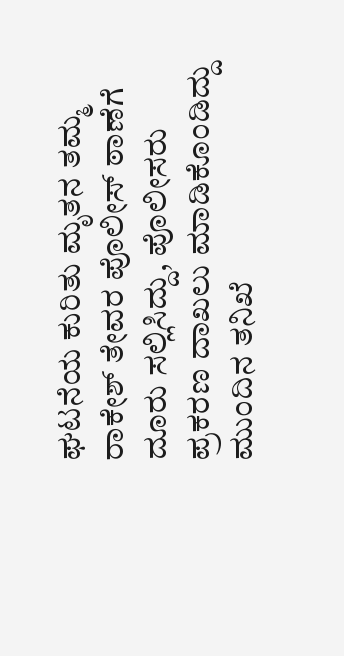ಘಟನೆಯ ಕುರಿತು ಮೃತನ ತಮ್ಮ ರಾಕೇಶ್ ತೇವರ ಪೊಲೀಸ್ ಠಾಣೆಗೆ ದೂರು ಸಲ್ಲಿಸಿದ್ದು, ಪೊಲೀಸರು ಪ್ರಕರಣ ದಾಖಲು ಮಾಡಿಕೊಂಡಿದ್ದು ಮುಂದಿನ ತನಿಖೆ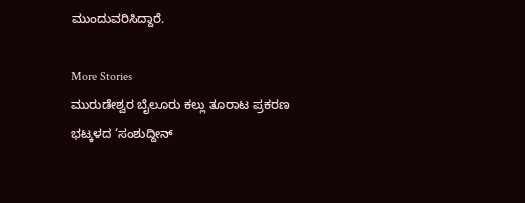ಮುಂದುವರಿಸಿದ್ದಾರೆ.

More Stories
ಮುರುಡೇಶ್ವರ ಬೈಲೂರು ಕಲ್ಲು ತೂರಾಟ ಪ್ರಕರಣ
ಭಟ್ಕಳದ ‘ಸಂಶುದ್ದೀನ್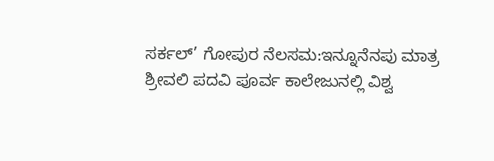ಸರ್ಕಲ್’ ಗೋಪುರ ನೆಲಸಮ:ಇನ್ನೂನೆನಪು ಮಾತ್ರ
ಶ್ರೀವಲಿ ಪದವಿ ಪೂರ್ವ ಕಾಲೇಜುನಲ್ಲಿ ವಿಶ್ವ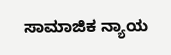ಸಾಮಾಜಿಕ ನ್ಯಾಯ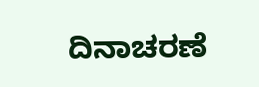ದಿನಾಚರಣೆ